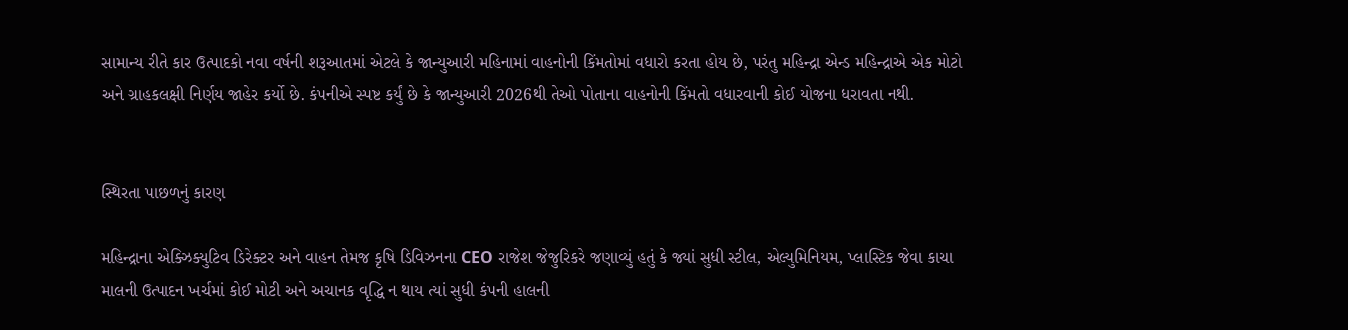સામાન્ય રીતે કાર ઉત્પાદકો નવા વર્ષની શરૂઆતમાં એટલે કે જાન્યુઆરી મહિનામાં વાહનોની કિંમતોમાં વધારો કરતા હોય છે, પરંતુ મહિન્દ્રા એન્ડ મહિન્દ્રાએ એક મોટો અને ગ્રાહકલક્ષી નિર્ણય જાહેર કર્યો છે. કંપનીએ સ્પષ્ટ કર્યું છે કે જાન્યુઆરી 2026થી તેઓ પોતાના વાહનોની કિંમતો વધારવાની કોઈ યોજના ધરાવતા નથી.


સ્થિરતા પાછળનું કારણ

મહિન્દ્રાના એક્ઝિક્યુટિવ ડિરેક્ટર અને વાહન તેમજ કૃષિ ડિવિઝનના CEO રાજેશ જેજુરિકરે જણાવ્યું હતું કે જ્યાં સુધી સ્ટીલ, એલ્યુમિનિયમ, પ્લાસ્ટિક જેવા કાચા માલની ઉત્પાદન ખર્ચમાં કોઈ મોટી અને અચાનક વૃદ્ધિ ન થાય ત્યાં સુધી કંપની હાલની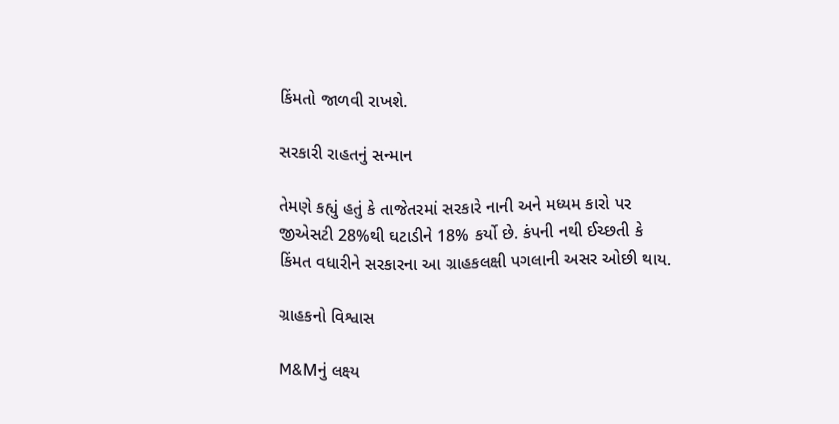કિંમતો જાળવી રાખશે.

સરકારી રાહતનું સન્માન

તેમણે કહ્યું હતું કે તાજેતરમાં સરકારે નાની અને મધ્યમ કારો પર જીએસટી 28%થી ઘટાડીને 18% કર્યો છે. કંપની નથી ઈચ્છતી કે કિંમત વધારીને સરકારના આ ગ્રાહકલક્ષી પગલાની અસર ઓછી થાય.

ગ્રાહકનો વિશ્વાસ

M&Mનું લક્ષ્ય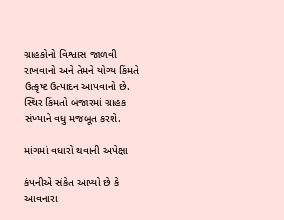ગ્રાહકોનો વિશ્વાસ જાળવી રાખવાનો અને તેમને યોગ્ય કિંમતે ઉત્કૃષ્ટ ઉત્પાદન આપવાનો છે. સ્થિર કિંમતો બજારમાં ગ્રાહક સંખ્યાને વધુ મજબૂત કરશે.

માંગમાં વધારો થવાની અપેક્ષા

કંપનીએ સંકેત આપ્યો છે કે આવનારા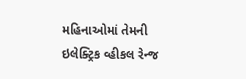મહિનાઓમાં તેમની ઇલેક્ટ્રિક વ્હીકલ રેન્જ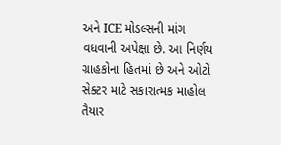અને ICE મોડલ્સની માંગ વધવાની અપેક્ષા છે. આ નિર્ણય ગ્રાહકોના હિતમાં છે અને ઓટો સેક્ટર માટે સકારાત્મક માહોલ તૈયાર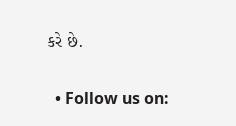કરે છે.


  • Follow us on: